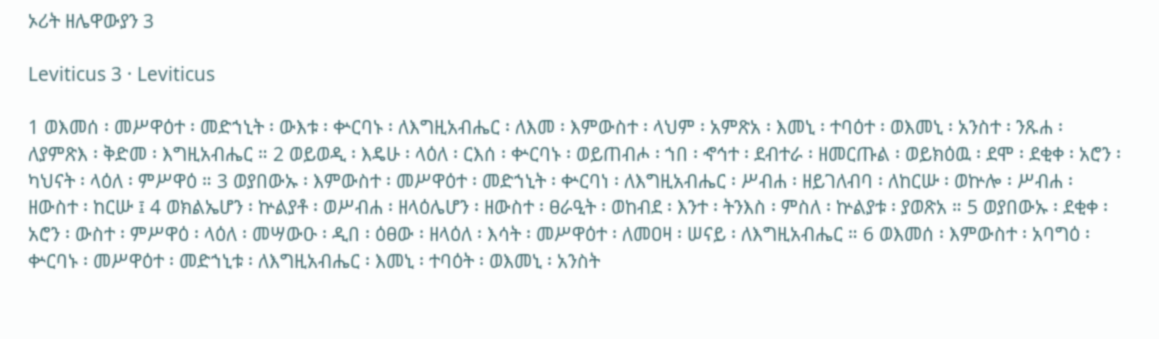ኦሪት ዘሌዋውያን 3

Leviticus 3 · Leviticus

1 ወእመሰ ፡ መሥዋዕተ ፡ መድኀኒት ፡ ውእቱ ፡ ቍርባኑ ፡ ለእግዚአብሔር ፡ ለእመ ፡ እምውስተ ፡ ላህም ፡ አምጽአ ፡ እመኒ ፡ ተባዕተ ፡ ወእመኒ ፡ አንስተ ፡ ንጹሐ ፡ ለያምጽእ ፡ ቅድመ ፡ እግዚአብሔር ። 2 ወይወዲ ፡ እዴሁ ፡ ላዕለ ፡ ርእሰ ፡ ቍርባኑ ፡ ወይጠብሖ ፡ ኀበ ፡ ኆኅተ ፡ ደብተራ ፡ ዘመርጡል ፡ ወይክዕዉ ፡ ደሞ ፡ ደቂቀ ፡ አሮን ፡ ካህናት ፡ ላዕለ ፡ ምሥዋዕ ። 3 ወያበውኡ ፡ እምውስተ ፡ መሥዋዕተ ፡ መድኀኒት ፡ ቍርባነ ፡ ለእግዚአብሔር ፡ ሥብሐ ፡ ዘይገለብባ ፡ ለከርሡ ፡ ወኵሎ ፡ ሥብሐ ፡ ዘውስተ ፡ ከርሡ ፤ 4 ወክልኤሆን ፡ ኵልያቶ ፡ ወሥብሐ ፡ ዘላዕሌሆን ፡ ዘውስተ ፡ ፀራዒት ፡ ወከብደ ፡ እንተ ፡ ትንእስ ፡ ምስለ ፡ ኵልያቱ ፡ ያወጽአ ። 5 ወያበውኡ ፡ ደቂቀ ፡ አሮን ፡ ውስተ ፡ ምሥዋዕ ፡ ላዕለ ፡ መሣውዑ ፡ ዲበ ፡ ዕፀው ፡ ዘላዕለ ፡ እሳት ፡ መሥዋዕተ ፡ ለመዐዛ ፡ ሠናይ ፡ ለእግዚአብሔር ። 6 ወእመሰ ፡ እምውስተ ፡ አባግዕ ፡ ቍርባኑ ፡ መሥዋዕተ ፡ መድኀኒቱ ፡ ለእግዚአብሔር ፡ እመኒ ፡ ተባዕት ፡ ወእመኒ ፡ አንስት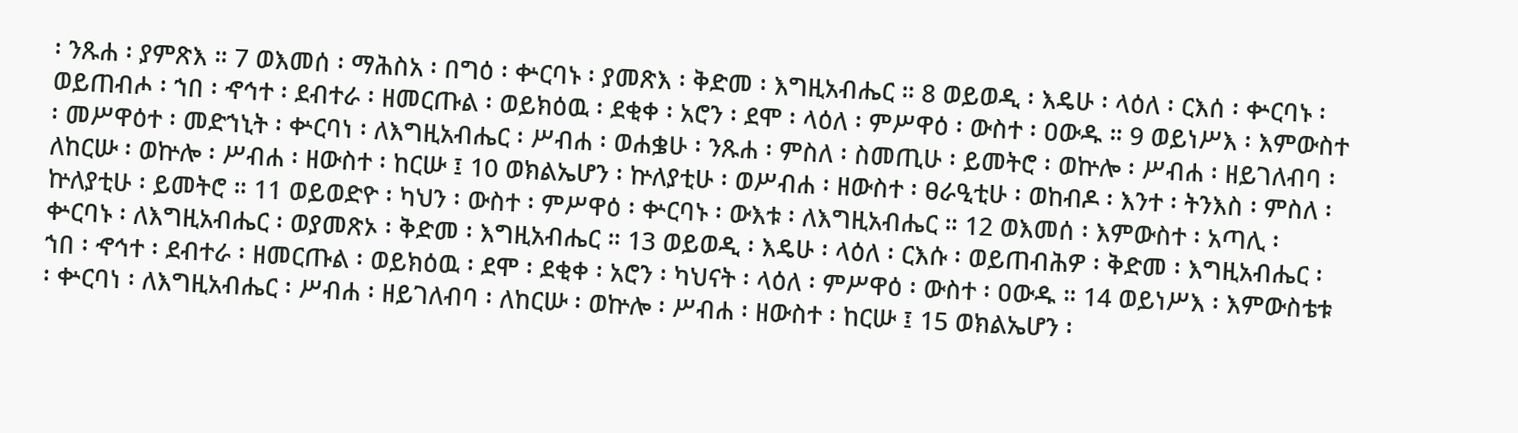፡ ንጹሐ ፡ ያምጽእ ። 7 ወእመሰ ፡ ማሕስአ ፡ በግዕ ፡ ቍርባኑ ፡ ያመጽእ ፡ ቅድመ ፡ እግዚአብሔር ። 8 ወይወዲ ፡ እዴሁ ፡ ላዕለ ፡ ርእሰ ፡ ቍርባኑ ፡ ወይጠብሖ ፡ ኀበ ፡ ኆኅተ ፡ ደብተራ ፡ ዘመርጡል ፡ ወይክዕዉ ፡ ደቂቀ ፡ አሮን ፡ ደሞ ፡ ላዕለ ፡ ምሥዋዕ ፡ ውስተ ፡ ዐውዱ ። 9 ወይነሥእ ፡ እምውስተ ፡ መሥዋዕተ ፡ መድኀኒት ፡ ቍርባነ ፡ ለእግዚአብሔር ፡ ሥብሐ ፡ ወሐቌሁ ፡ ንጹሐ ፡ ምስለ ፡ ስመጢሁ ፡ ይመትሮ ፡ ወኵሎ ፡ ሥብሐ ፡ ዘይገለብባ ፡ ለከርሡ ፡ ወኵሎ ፡ ሥብሐ ፡ ዘውስተ ፡ ከርሡ ፤ 10 ወክልኤሆን ፡ ኵለያቲሁ ፡ ወሥብሐ ፡ ዘውስተ ፡ ፀራዒቲሁ ፡ ወከብዶ ፡ እንተ ፡ ትንእስ ፡ ምስለ ፡ ኵለያቲሁ ፡ ይመትሮ ። 11 ወይወድዮ ፡ ካህን ፡ ውስተ ፡ ምሥዋዕ ፡ ቍርባኑ ፡ ውእቱ ፡ ለእግዚአብሔር ። 12 ወእመሰ ፡ እምውስተ ፡ አጣሊ ፡ ቍርባኑ ፡ ለእግዚአብሔር ፡ ወያመጽኦ ፡ ቅድመ ፡ እግዚአብሔር ። 13 ወይወዲ ፡ እዴሁ ፡ ላዕለ ፡ ርእሱ ፡ ወይጠብሕዎ ፡ ቅድመ ፡ እግዚአብሔር ፡ ኀበ ፡ ኆኅተ ፡ ደብተራ ፡ ዘመርጡል ፡ ወይክዕዉ ፡ ደሞ ፡ ደቂቀ ፡ አሮን ፡ ካህናት ፡ ላዕለ ፡ ምሥዋዕ ፡ ውስተ ፡ ዐውዱ ። 14 ወይነሥእ ፡ እምውስቴቱ ፡ ቍርባነ ፡ ለእግዚአብሔር ፡ ሥብሐ ፡ ዘይገለብባ ፡ ለከርሡ ፡ ወኵሎ ፡ ሥብሐ ፡ ዘውስተ ፡ ከርሡ ፤ 15 ወክልኤሆን ፡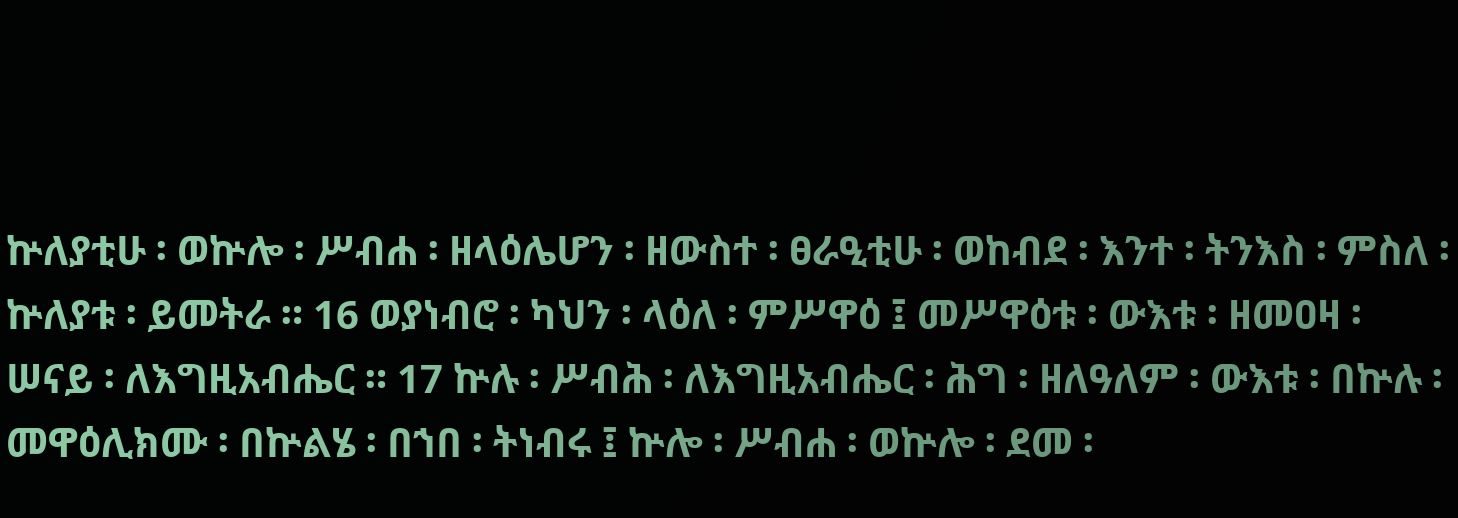ኵለያቲሁ ፡ ወኵሎ ፡ ሥብሐ ፡ ዘላዕሌሆን ፡ ዘውስተ ፡ ፀራዒቲሁ ፡ ወከብደ ፡ እንተ ፡ ትንእስ ፡ ምስለ ፡ ኵለያቱ ፡ ይመትራ ። 16 ወያነብሮ ፡ ካህን ፡ ላዕለ ፡ ምሥዋዕ ፤ መሥዋዕቱ ፡ ውእቱ ፡ ዘመዐዛ ፡ ሠናይ ፡ ለእግዚአብሔር ። 17 ኵሉ ፡ ሥብሕ ፡ ለእግዚአብሔር ፡ ሕግ ፡ ዘለዓለም ፡ ውእቱ ፡ በኵሉ ፡ መዋዕሊክሙ ፡ በኵልሄ ፡ በኀበ ፡ ትነብሩ ፤ ኵሎ ፡ ሥብሐ ፡ ወኵሎ ፡ ደመ ፡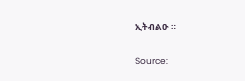ኢትብልዑ ።

Source: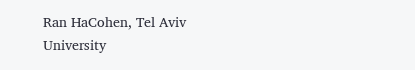Ran HaCohen, Tel Aviv University